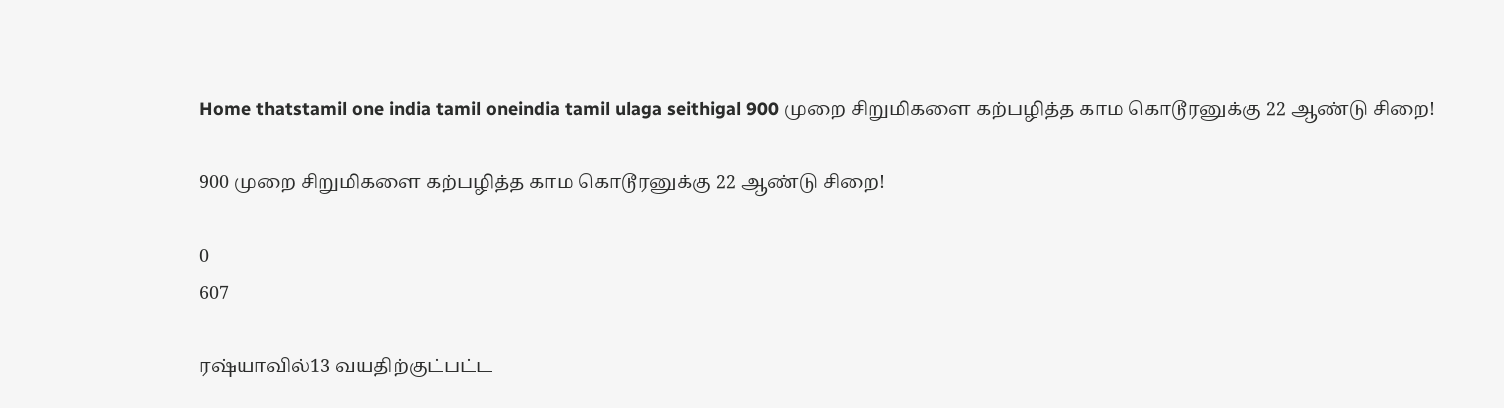Home thatstamil one india tamil oneindia tamil ulaga seithigal 900 முறை சிறுமிகளை கற்பழித்த காம கொடூரனுக்கு 22 ஆண்டு சிறை!

900 முறை சிறுமிகளை கற்பழித்த காம கொடூரனுக்கு 22 ஆண்டு சிறை!

0
607

ரஷ்யாவில்13 வயதிற்குட்பட்ட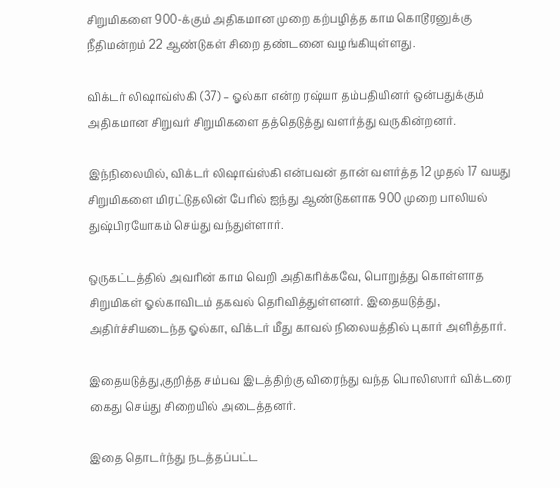சிறுமிகளை 900-க்கும் அதிகமான முறை கற்பழித்த காம கொடூரனுக்கு நீதிமன்றம் 22 ஆண்டுகள் சிறை தண்டனை வழங்கியுள்ளது.

விக்டர் லிஷாவ்ஸ்கி (37) – ஓல்கா என்ற ரஷ்யா தம்பதியினர் ஒன்பதுக்கும் அதிகமான சிறுவர் சிறுமிகளை தத்தெடுத்து வளர்த்து வருகின்றனர்.

இந்நிலையில், விக்டர் லிஷாவ்ஸ்கி என்பவன் தான் வளர்த்த 12 முதல் 17 வயது சிறுமிகளை மிரட்டுதலின் பேரில் ஐந்து ஆண்டுகளாக 900 முறை பாலியல் துஷ்பிரயோகம் செய்து வந்துள்ளார்.

ஒருகட்டத்தில் அவரின் காம வெறி அதிகரிக்கவே, பொறுத்து கொள்ளாத சிறுமிகள் ஓல்காவிடம் தகவல் தெரிவித்துள்ளனர். இதையடுத்து, அதிர்ச்சியடைந்த ஓல்கா, விக்டர் மீது காவல் நிலையத்தில் புகார் அளித்தார்.

இதையடுத்து,குறித்த சம்பவ இடத்திற்கு விரைந்து வந்த பொலிஸார் விக்டரை கைது செய்து சிறையில் அடைத்தனர்.

இதை தொடர்ந்து நடத்தப்பட்ட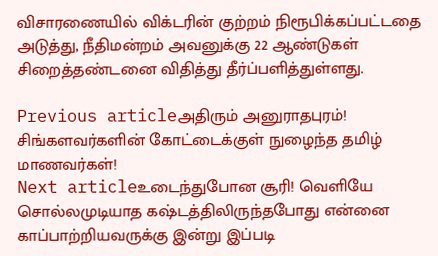விசாரணையில் விக்டரின் குற்றம் நிரூபிக்கப்பட்டதை அடுத்து, நீதிமன்றம் அவனுக்கு 22 ஆண்டுகள் சிறைத்தண்டனை விதித்து தீர்ப்பளித்துள்ளது.

Previous articleஅதிரும் அனுராதபுரம்! சிங்களவர்களின் கோட்டைக்குள் நுழைந்த தமிழ் மாணவர்கள்!
Next articleஉடைந்துபோன சூரி! வெளியே சொல்லமுடியாத கஷ்டத்திலிருந்தபோது என்னை காப்பாற்றியவருக்கு இன்று இப்படி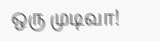ஒரு முடிவா!